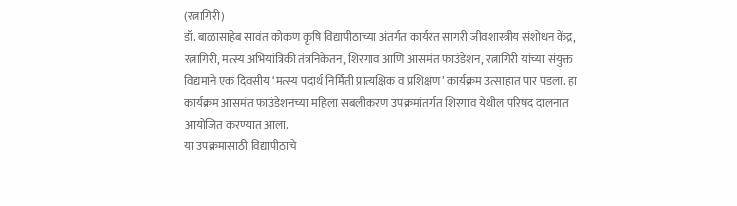(रत्नागिरी)
डॉ. बाळासाहेब सावंत कोकण कृषि विद्यापीठाच्या अंतर्गत कार्यरत सागरी जीवशास्त्रीय संशोधन केंद्र, रत्नागिरी, मत्स्य अभियांत्रिकी तंत्रनिकेतन, शिरगाव आणि आसमंत फाउंडेशन, रत्नागिरी यांच्या संयुक्त विद्यमाने एक दिवसीय ‘मत्स्य पदार्थ निर्मिती प्रात्यक्षिक व प्रशिक्षण’ कार्यक्रम उत्साहात पार पडला. हा कार्यक्रम आसमंत फाउंडेशनच्या महिला सबलीकरण उपक्रमांतर्गत शिरगाव येथील परिषद दालनात आयोजित करण्यात आला.
या उपक्रमासाठी विद्यापीठाचे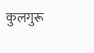कुलगुरू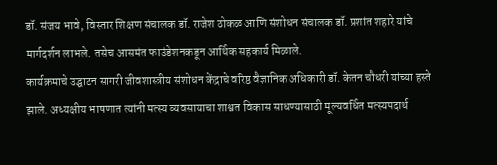डॉ. संजय भावे, विस्तार शिक्षण संचालक डॉ. राजेश ठोकळ आणि संशोधन संचालक डॉ. प्रशांत शहारे यांचे मार्गदर्शन लाभले. तसेच आसमंत फाउंडेशनकडून आर्थिक सहकार्य मिळाले.
कार्यक्रमाचे उद्घाटन सागरी जीवशास्त्रीय संशोधन केंद्राचे वरिष्ठ वैज्ञानिक अधिकारी डॉ. केतन चौधरी यांच्या हस्ते झाले. अध्यक्षीय भाषणात त्यांनी मत्स्य व्यवसायाचा शाश्वत विकास साधण्यासाठी मूल्यवर्धित मत्स्यपदार्थ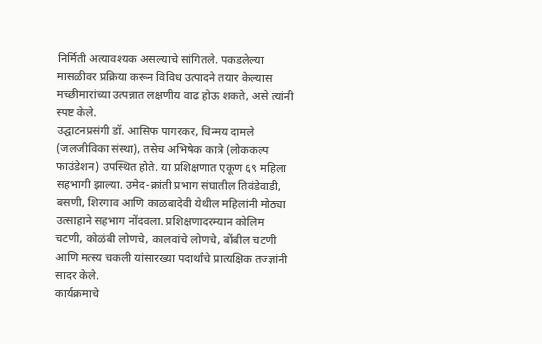निर्मिती अत्यावश्यक असल्याचे सांगितले. पकडलेल्या मासळीवर प्रक्रिया करून विविध उत्पादने तयार केल्यास मच्छीमारांच्या उत्पन्नात लक्षणीय वाढ होऊ शकते, असे त्यांनी स्पष्ट केले.
उद्घाटनप्रसंगी डॉ. आसिफ पागरकर, चिन्मय दामले (जलजीविका संस्था), तसेच अभिषेक कात्रे (लोककल्प फाउंडेशन) उपस्थित होते. या प्रशिक्षणात एकूण ६९ महिला सहभागी झाल्या. उमेद-क्रांती प्रभाग संघातील तिवंडेवाडी, बसणी, शिरगाव आणि काळबादेवी येथील महिलांनी मोठ्या उत्साहाने सहभाग नोंदवला. प्रशिक्षणादरम्यान कोलिम चटणी, कोळंबी लोणचे, कालवांचे लोणचे, बोंबील चटणी आणि मत्स्य चकली यांसारख्या पदार्थांचे प्रात्यक्षिक तज्ज्ञांनी सादर केले.
कार्यक्रमाचे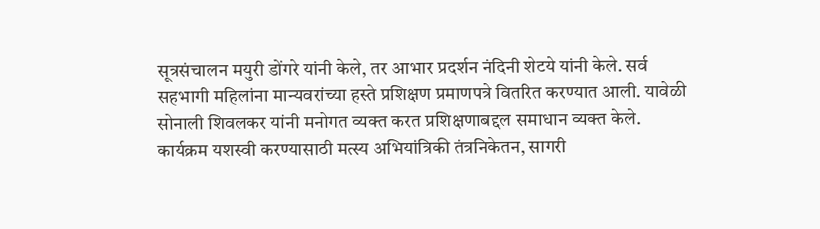सूत्रसंचालन मयुरी डोंगरे यांनी केले, तर आभार प्रदर्शन नंदिनी शेटये यांनी केले. सर्व सहभागी महिलांना मान्यवरांच्या हस्ते प्रशिक्षण प्रमाणपत्रे वितरित करण्यात आली. यावेळी सोनाली शिवलकर यांनी मनोगत व्यक्त करत प्रशिक्षणाबद्दल समाधान व्यक्त केले.
कार्यक्रम यशस्वी करण्यासाठी मत्स्य अभियांत्रिकी तंत्रनिकेतन, सागरी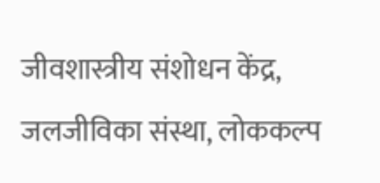जीवशास्त्रीय संशोधन केंद्र, जलजीविका संस्था, लोककल्प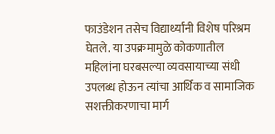फाउंडेशन तसेच विद्यार्थ्यांनी विशेष परिश्रम घेतले. या उपक्रमामुळे कोकणातील महिलांना घरबसल्या व्यवसायाच्या संधी उपलब्ध होऊन त्यांचा आर्थिक व सामाजिक सशक्तीकरणाचा मार्ग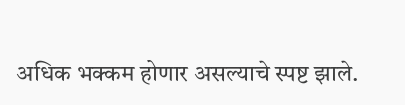अधिक भक्कम होणार असल्याचे स्पष्ट झाले.